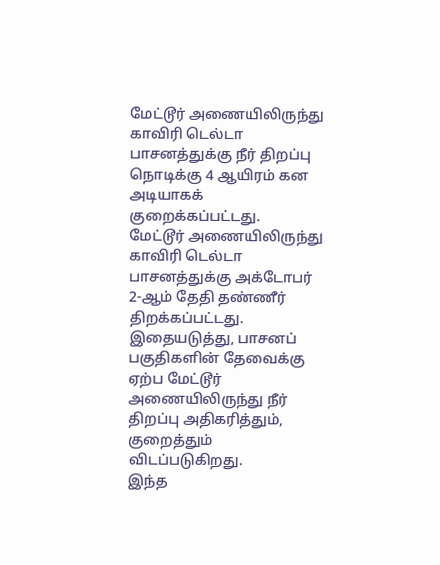மேட்டூர் அணையிலிருந்து காவிரி டெல்டா பாசனத்துக்கு நீர் திறப்பு நொடிக்கு 4 ஆயிரம் கன அடியாகக் குறைக்கப்பட்டது.
மேட்டூர் அணையிலிருந்து காவிரி டெல்டா பாசனத்துக்கு அக்டோபர் 2-ஆம் தேதி தண்ணீர் திறக்கப்பட்டது. இதையடுத்து, பாசனப் பகுதிகளின் தேவைக்கு ஏற்ப மேட்டூர் அணையிலிருந்து நீர் திறப்பு அதிகரித்தும், குறைத்தும் விடப்படுகிறது.
இந்த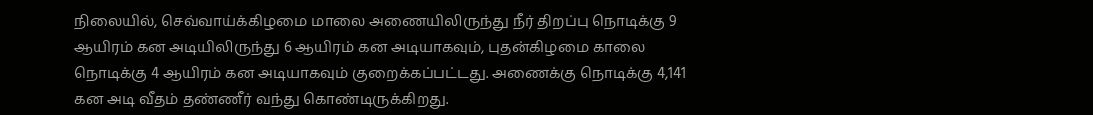நிலையில், செவ்வாய்க்கிழமை மாலை அணையிலிருந்து நீர் திறப்பு நொடிக்கு 9 ஆயிரம் கன அடியிலிருந்து 6 ஆயிரம் கன அடியாகவும், புதன்கிழமை காலை நொடிக்கு 4 ஆயிரம் கன அடியாகவும் குறைக்கப்பட்டது. அணைக்கு நொடிக்கு 4,141 கன அடி வீதம் தண்ணீர் வந்து கொண்டிருக்கிறது.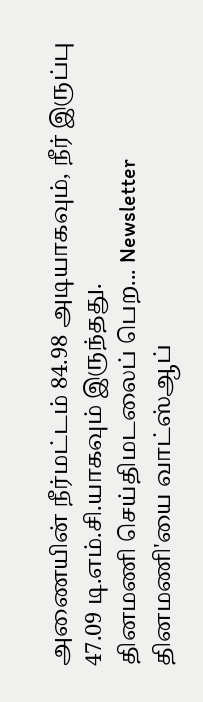அணையின் நீர்மட்டம் 84.98 அடியாகவும், நீர் இருப்பு 47.09 டி.எம்.சி.யாகவும் இருந்தது.
தினமணி செய்திமடலைப் பெற... Newsletter
தினமணி'யை வாட்ஸ்ஆப்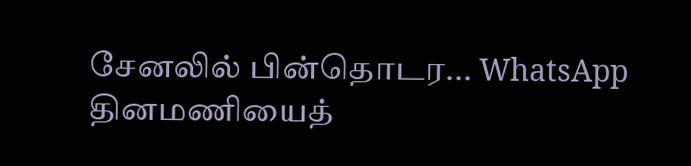சேனலில் பின்தொடர... WhatsApp
தினமணியைத்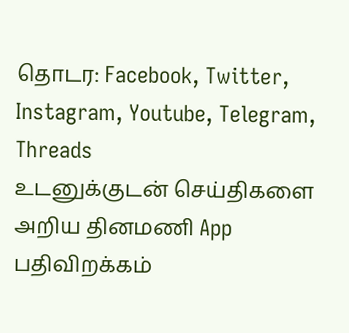தொடர: Facebook, Twitter, Instagram, Youtube, Telegram, Threads
உடனுக்குடன் செய்திகளை அறிய தினமணி App பதிவிறக்கம்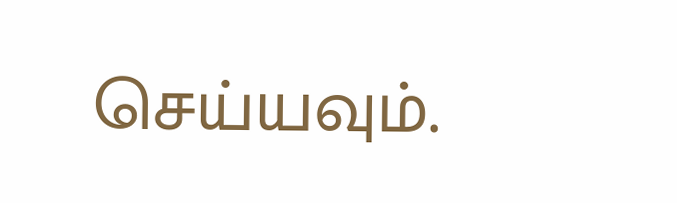செய்யவும்.